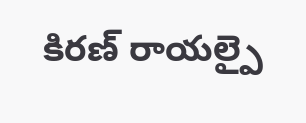కిరణ్ రాయల్పై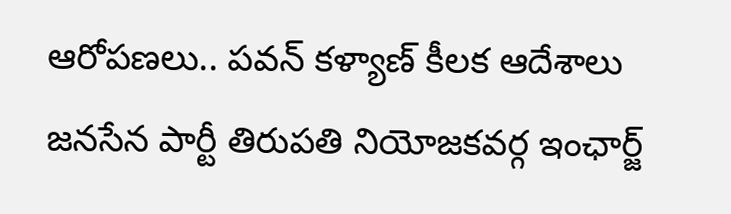ఆరోపణలు.. పవన్ కళ్యాణ్ కీలక ఆదేశాలు
జనసేన పార్టీ తిరుపతి నియోజకవర్గ ఇంఛార్జ్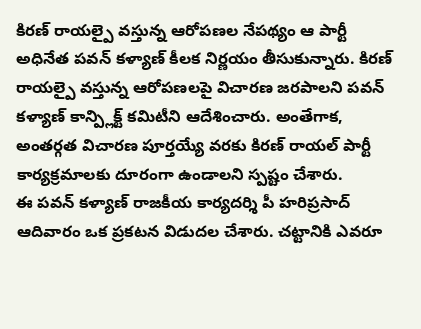కిరణ్ రాయల్పై వస్తున్న ఆరోపణల నేపథ్యం ఆ పార్టీ అధినేత పవన్ కళ్యాణ్ కీలక నిర్ణయం తీసుకున్నారు. కిరణ్ రాయల్పై వస్తున్న ఆరోపణలపై విచారణ జరపాలని పవన్ కళ్యాణ్ కాన్ప్లిక్ట్ కమిటీని ఆదేశించారు. అంతేగాక, అంతర్గత విచారణ పూర్తయ్యే వరకు కిరణ్ రాయల్ పార్టీ కార్యక్రమాలకు దూరంగా ఉండాలని స్పష్టం చేశారు.
ఈ పవన్ కళ్యాణ్ రాజకీయ కార్యదర్శి పీ హరిప్రసాద్ ఆదివారం ఒక ప్రకటన విడుదల చేశారు. చట్టానికి ఎవరూ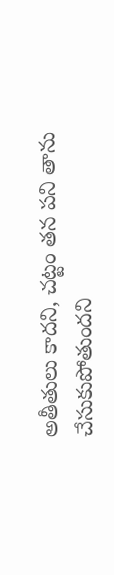అతీతులు కాదని, చట్టం తన పని తాను చేసుకుపోతుందని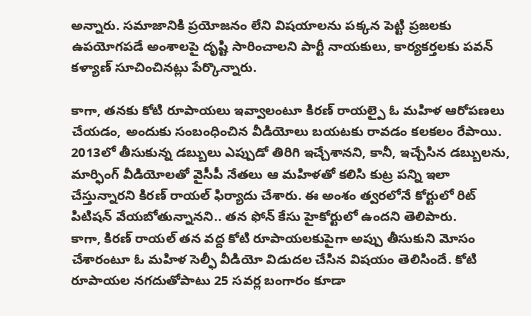అన్నారు. సమాజానికి ప్రయోజనం లేని విషయాలను పక్కన పెట్టి ప్రజలకు ఉపయోగపడే అంశాలపై దృష్టి సారించాలని పార్టీ నాయకులు, కార్యకర్తలకు పవన్ కళ్యాణ్ సూచించినట్లు పేర్కొన్నారు.

కాగా, తనకు కోటి రూపాయలు ఇవ్వాలంటూ కిరణ్ రాయల్పై ఓ మహిళ ఆరోపణలు చేయడం, అందుకు సంబంధించిన వీడియోలు బయటకు రావడం కలకలం రేపాయి. 2013లో తీసుకున్న డబ్బులు ఎప్పుడో తిరిగి ఇచ్చేశానని, కానీ, ఇచ్చేసిన డబ్బులను, మార్ఫింగ్ వీడియోలతో వైసీపీ నేతలు ఆ మహిళతో కలిసి కుట్ర పన్ని ఇలా చేస్తున్నారని కిరణ్ రాయల్ ఫిర్యాదు చేశారు. ఈ అంశం త్వరలోనే కోర్టులో రిట్ పిటిషన్ వేయబోతున్నానని.. తన ఫోన్ కేసు హైకోర్టులో ఉందని తెలిపారు.
కాగా, కిరణ్ రాయల్ తన వద్ద కోటి రూపాయలకుపైగా అప్పు తీసుకుని మోసం చేశారంటూ ఓ మహిళ సెల్ఫీ వీడియో విడుదల చేసిన విషయం తెలిసిందే. కోటి రూపాయల నగదుతోపాటు 25 సవర్ల బంగారం కూడా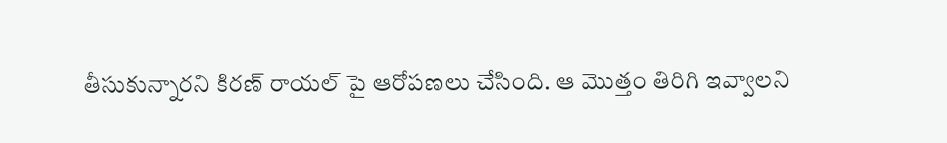తీసుకున్నారని కిరణ్ రాయల్ పై ఆరోపణలు చేసింది. ఆ మొత్తం తిరిగి ఇవ్వాలని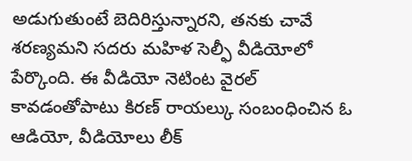అడుగుతుంటే బెదిరిస్తున్నారని, తనకు చావే శరణ్యమని సదరు మహిళ సెల్ఫీ వీడియోలో పేర్కొంది. ఈ వీడియో నెటింట వైరల్ కావడంతోపాటు కిరణ్ రాయల్కు సంబంధించిన ఓ ఆడియో, వీడియోలు లీక్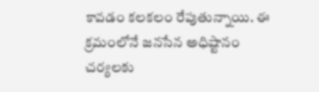కావడం కలకలం రేపుతున్నాయి. ఈ క్రమంలోనే జనసేన అధిష్టానం చర్యలకు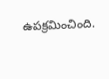ఉపక్రమించింది.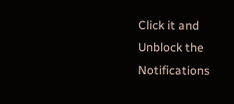Click it and Unblock the Notifications